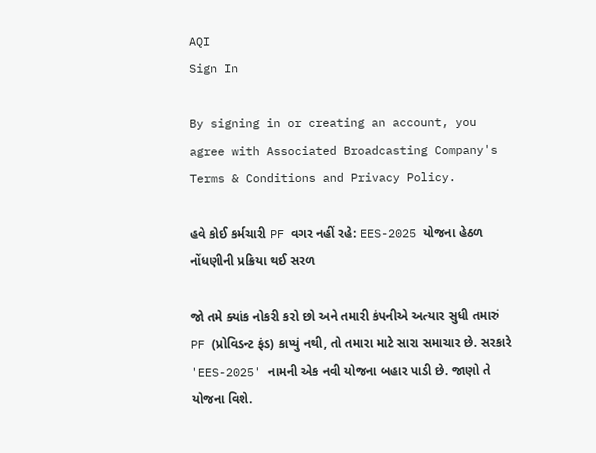AQI
Sign In

By signing in or creating an account, you agree with Associated Broadcasting Company's Terms & Conditions and Privacy Policy.

હવે કોઈ કર્મચારી PF વગર નહીં રહે: EES-2025 યોજના હેઠળ નોંધણીની પ્રક્રિયા થઈ સરળ

જો તમે ક્યાંક નોકરી કરો છો અને તમારી કંપનીએ અત્યાર સુધી તમારું PF (પ્રોવિડન્ટ ફંડ) કાપ્યું નથી, તો તમારા માટે સારા સમાચાર છે. સરકારે 'EES-2025' નામની એક નવી યોજના બહાર પાડી છે. જાણો તે યોજના વિશે.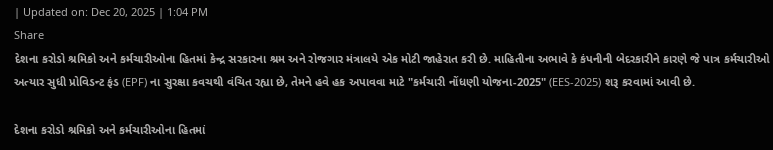| Updated on: Dec 20, 2025 | 1:04 PM
Share
દેશના કરોડો શ્રમિકો અને કર્મચારીઓના હિતમાં કેન્દ્ર સરકારના શ્રમ અને રોજગાર મંત્રાલયે એક મોટી જાહેરાત કરી છે. માહિતીના અભાવે કે કંપનીની બેદરકારીને કારણે જે પાત્ર કર્મચારીઓ અત્યાર સુધી પ્રોવિડન્ટ ફંડ (EPF) ના સુરક્ષા કવચથી વંચિત રહ્યા છે, તેમને હવે હક અપાવવા માટે "કર્મચારી નોંધણી યોજના-2025" (EES-2025) શરૂ કરવામાં આવી છે.

દેશના કરોડો શ્રમિકો અને કર્મચારીઓના હિતમાં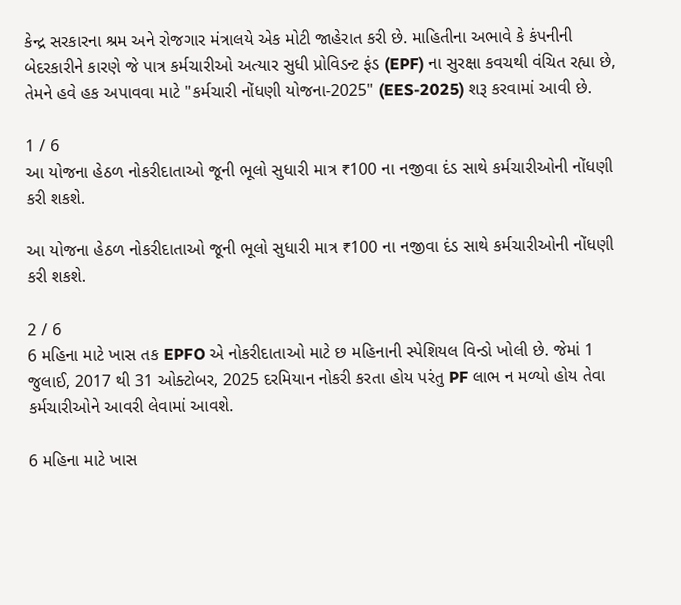કેન્દ્ર સરકારના શ્રમ અને રોજગાર મંત્રાલયે એક મોટી જાહેરાત કરી છે. માહિતીના અભાવે કે કંપનીની બેદરકારીને કારણે જે પાત્ર કર્મચારીઓ અત્યાર સુધી પ્રોવિડન્ટ ફંડ (EPF) ના સુરક્ષા કવચથી વંચિત રહ્યા છે, તેમને હવે હક અપાવવા માટે "કર્મચારી નોંધણી યોજના-2025" (EES-2025) શરૂ કરવામાં આવી છે.

1 / 6
આ યોજના હેઠળ નોકરીદાતાઓ જૂની ભૂલો સુધારી માત્ર ₹100 ના નજીવા દંડ સાથે કર્મચારીઓની નોંધણી કરી શકશે.

આ યોજના હેઠળ નોકરીદાતાઓ જૂની ભૂલો સુધારી માત્ર ₹100 ના નજીવા દંડ સાથે કર્મચારીઓની નોંધણી કરી શકશે.

2 / 6
6 મહિના માટે ખાસ તક EPFO એ નોકરીદાતાઓ માટે છ મહિનાની સ્પેશિયલ વિન્ડો ખોલી છે. જેમાં 1 જુલાઈ, 2017 થી 31 ઓક્ટોબર, 2025 દરમિયાન નોકરી કરતા હોય પરંતુ PF લાભ ન મળ્યો હોય તેવા કર્મચારીઓને આવરી લેવામાં આવશે.

6 મહિના માટે ખાસ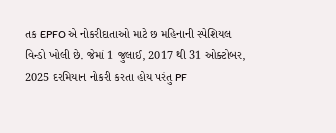તક EPFO એ નોકરીદાતાઓ માટે છ મહિનાની સ્પેશિયલ વિન્ડો ખોલી છે. જેમાં 1 જુલાઈ, 2017 થી 31 ઓક્ટોબર, 2025 દરમિયાન નોકરી કરતા હોય પરંતુ PF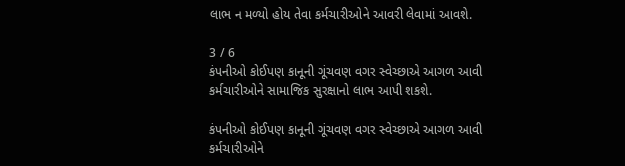લાભ ન મળ્યો હોય તેવા કર્મચારીઓને આવરી લેવામાં આવશે.

3 / 6
કંપનીઓ કોઈપણ કાનૂની ગૂંચવણ વગર સ્વેચ્છાએ આગળ આવી કર્મચારીઓને સામાજિક સુરક્ષાનો લાભ આપી શકશે.

કંપનીઓ કોઈપણ કાનૂની ગૂંચવણ વગર સ્વેચ્છાએ આગળ આવી કર્મચારીઓને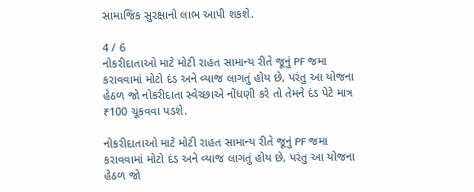સામાજિક સુરક્ષાનો લાભ આપી શકશે.

4 / 6
નોકરીદાતાઓ માટે મોટી રાહત સામાન્ય રીતે જૂનું PF જમા કરાવવામાં મોટો દંડ અને વ્યાજ લાગતું હોય છે, પરંતુ આ યોજના હેઠળ જો નોકરીદાતા સ્વેચ્છાએ નોંધણી કરે તો તેમને દંડ પેટે માત્ર ₹100 ચૂકવવા પડશે.

નોકરીદાતાઓ માટે મોટી રાહત સામાન્ય રીતે જૂનું PF જમા કરાવવામાં મોટો દંડ અને વ્યાજ લાગતું હોય છે, પરંતુ આ યોજના હેઠળ જો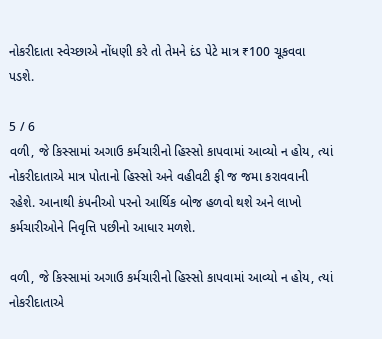નોકરીદાતા સ્વેચ્છાએ નોંધણી કરે તો તેમને દંડ પેટે માત્ર ₹100 ચૂકવવા પડશે.

5 / 6
વળી, જે કિસ્સામાં અગાઉ કર્મચારીનો હિસ્સો કાપવામાં આવ્યો ન હોય, ત્યાં નોકરીદાતાએ માત્ર પોતાનો હિસ્સો અને વહીવટી ફી જ જમા કરાવવાની રહેશે. આનાથી કંપનીઓ પરનો આર્થિક બોજ હળવો થશે અને લાખો કર્મચારીઓને નિવૃત્તિ પછીનો આધાર મળશે.

વળી, જે કિસ્સામાં અગાઉ કર્મચારીનો હિસ્સો કાપવામાં આવ્યો ન હોય, ત્યાં નોકરીદાતાએ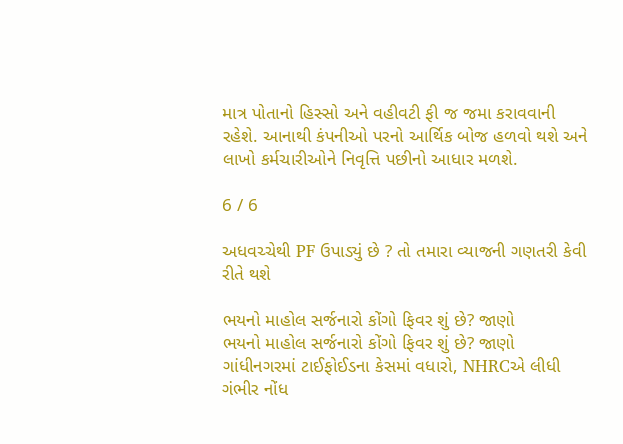માત્ર પોતાનો હિસ્સો અને વહીવટી ફી જ જમા કરાવવાની રહેશે. આનાથી કંપનીઓ પરનો આર્થિક બોજ હળવો થશે અને લાખો કર્મચારીઓને નિવૃત્તિ પછીનો આધાર મળશે.

6 / 6

અધવચ્ચેથી PF ઉપાડ્યું છે ? તો તમારા વ્યાજની ગણતરી કેવી રીતે થશે

ભયનો માહોલ સર્જનારો કોંગો ફિવર શું છે? જાણો
ભયનો માહોલ સર્જનારો કોંગો ફિવર શું છે? જાણો
ગાંધીનગરમાં ટાઈફોઈડના કેસમાં વધારો, NHRCએ લીધી ગંભીર નોંધ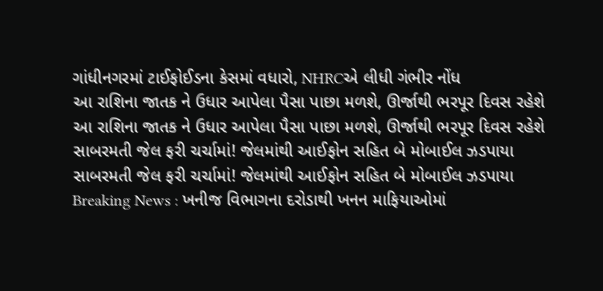ગાંધીનગરમાં ટાઈફોઈડના કેસમાં વધારો, NHRCએ લીધી ગંભીર નોંધ
આ રાશિના જાતક ને ઉધાર આપેલા પૈસા પાછા મળશે, ઊર્જાથી ભરપૂર દિવસ રહેશે
આ રાશિના જાતક ને ઉધાર આપેલા પૈસા પાછા મળશે, ઊર્જાથી ભરપૂર દિવસ રહેશે
સાબરમતી જેલ ફરી ચર્ચામાં! જેલમાંથી આઈફોન સહિત બે મોબાઈલ ઝડપાયા
સાબરમતી જેલ ફરી ચર્ચામાં! જેલમાંથી આઈફોન સહિત બે મોબાઈલ ઝડપાયા
Breaking News : ખનીજ વિભાગના દરોડાથી ખનન માફિયાઓમાં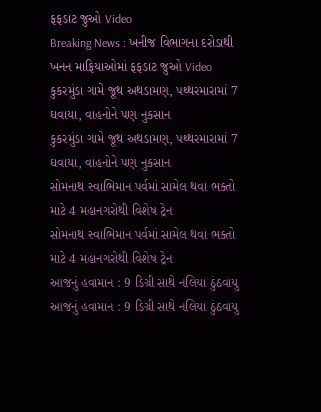ફફડાટ જુઓ Video
Breaking News : ખનીજ વિભાગના દરોડાથી ખનન માફિયાઓમાં ફફડાટ જુઓ Video
કુકરમુંડા ગામે જૂથ અથડામણ, પથ્થરમારામાં 7 ઘવાયા, વાહનોને પણ નુકસાન
કુકરમુંડા ગામે જૂથ અથડામણ, પથ્થરમારામાં 7 ઘવાયા, વાહનોને પણ નુકસાન
સોમનાથ સ્વાભિમાન પર્વમાં સામેલ થવા ભક્તો માટે 4 મહાનગરોથી વિશેષ ટ્રેન
સોમનાથ સ્વાભિમાન પર્વમાં સામેલ થવા ભક્તો માટે 4 મહાનગરોથી વિશેષ ટ્રેન
આજનું હવામાન : 9 ડિગ્રી સાથે નલિયા ઠુંઠવાયુ
આજનું હવામાન : 9 ડિગ્રી સાથે નલિયા ઠુંઠવાયુ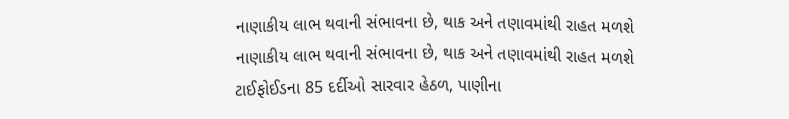નાણાકીય લાભ થવાની સંભાવના છે, થાક અને તણાવમાંથી રાહત મળશે
નાણાકીય લાભ થવાની સંભાવના છે, થાક અને તણાવમાંથી રાહત મળશે
ટાઈફોઈડના 85 દર્દીઓ સારવાર હેઠળ, પાણીના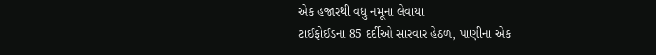એક હજારથી વધુ નમૂના લેવાયા
ટાઈફોઈડના 85 દર્દીઓ સારવાર હેઠળ, પાણીના એક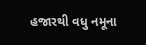હજારથી વધુ નમૂના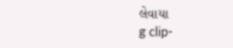લેવાયા
g clip-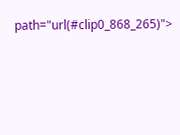path="url(#clip0_868_265)">